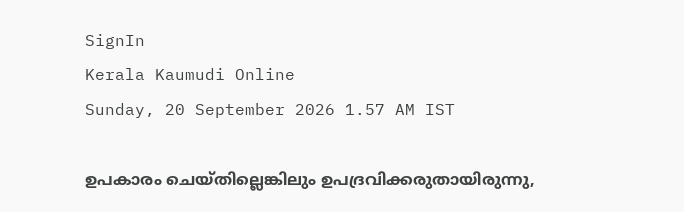SignIn
Kerala Kaumudi Online
Sunday, 20 September 2026 1.57 AM IST

ഉപകാരം ചെയ്തില്ലെങ്കിലും ഉപദ്രവിക്കരുതായിരുന്നു,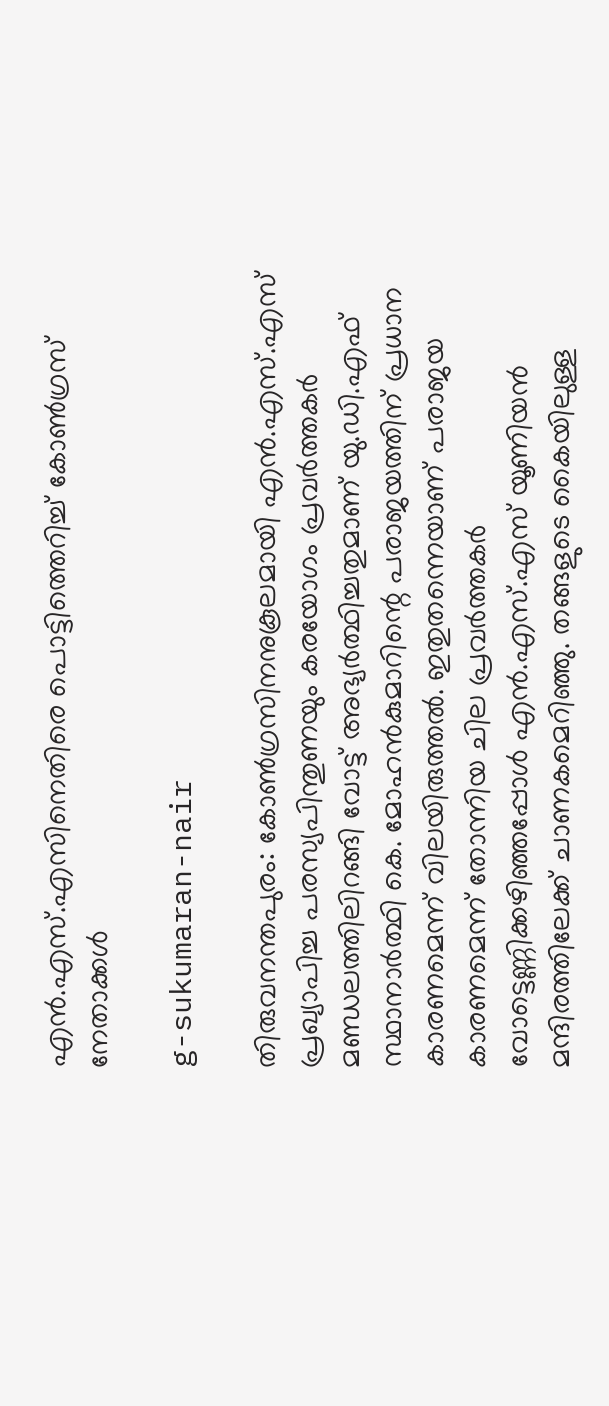എൻ.എസ്.എസിനെതിരെ പൊട്ടിത്തെറിച്ച് കോൺഗ്രസ് നേതാക്കൾ

g-sukumaran-nair

തിരുവനന്തപുരം: കോൺഗ്രസിനനുകൂലമായി എൻ.എസ്.എസ് പ്രഖ്യാപിച്ച പരസ്യപിന്തുണയും കരയോഗം പ്രവർത്തകർ മണ്ഡലത്തിലിറങ്ങി വോട്ട് അഭ്യർത്ഥിച്ചതുമാണ് യു.ഡി.എഫ് സ്ഥാനാർത്ഥി കെ. മോഹൻകുമാറിന്റെ പരാജയത്തിന് പ്രധാന കാരണമെന്ന് വിലയിരുത്തൽ. ഇതുതന്നെയാണ് പരാജയ കാരണമെന്ന് തോന്നിയ ചില പ്രവർത്തകർ വോട്ടെണ്ണിക്കഴിഞ്ഞപ്പോൾ എൻ.എസ്.എസ് യൂണിയൻ മന്ദിരത്തിലേക്ക് ചാണകമെറിഞ്ഞു. തങ്ങളുടെ കൈയിലുള്ള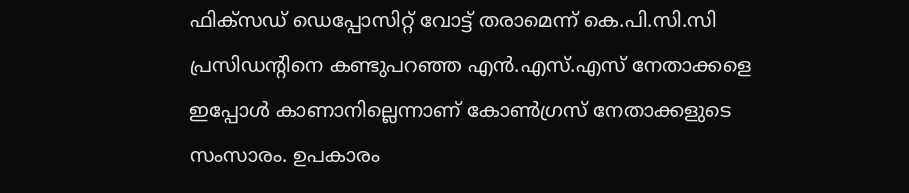ഫിക്‌സഡ് ഡെപ്പോസിറ്റ് വോട്ട് തരാമെന്ന് കെ.പി.സി.സി പ്രസിഡന്റിനെ കണ്ടുപറഞ്ഞ എൻ.എസ്.എസ് നേതാക്കളെ ഇപ്പോൾ കാണാനില്ലെന്നാണ് കോൺഗ്രസ് നേതാക്കളുടെ സംസാരം. ഉപകാരം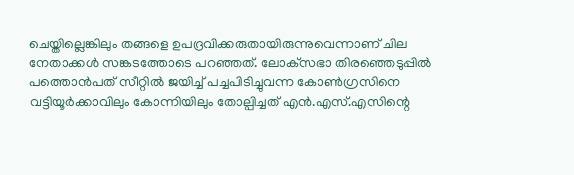ചെയ്തില്ലെങ്കിലും തങ്ങളെ ഉപദ്രവിക്കരുതായിരുന്നുവെന്നാണ് ചില നേതാക്കൾ സങ്കടത്തോടെ പറഞ്ഞത്. ലോക്‌സഭാ തിരഞ്ഞെടുപ്പിൽ പത്തൊൻപത് സീറ്റിൽ ജയിച്ച് പച്ചപിടിച്ചുവന്ന കോൺഗ്രസിനെ വട്ടിയൂർക്കാവിലും കോന്നിയിലും തോല്പിച്ചത് എൻ.എസ്.എസിന്റെ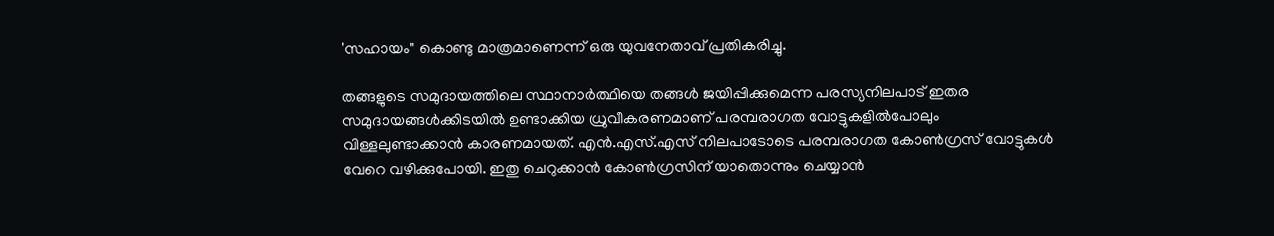'സഹായം" കൊണ്ടു മാത്രമാണെന്ന് ഒരു യുവനേതാവ് പ്രതികരിച്ചു.

തങ്ങളുടെ സമുദായത്തിലെ സ്ഥാനാർത്ഥിയെ തങ്ങൾ ജയിപ്പിക്കുമെന്ന പരസ്യനിലപാട് ഇതര സമുദായങ്ങൾക്കിടയിൽ ഉണ്ടാക്കിയ ധ്രുവീകരണമാണ് പരമ്പരാഗത വോട്ടുകളിൽപോലും വിള്ളലുണ്ടാക്കാൻ കാരണമായത്. എൻ.എസ്.എസ് നിലപാടോടെ പരമ്പരാഗത കോൺഗ്രസ് വോട്ടുകൾ വേറെ വഴിക്കുപോയി. ഇതു ചെറുക്കാൻ കോൺഗ്രസിന് യാതൊന്നും ചെയ്യാൻ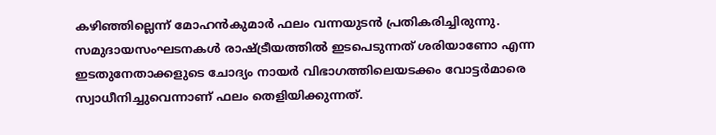കഴിഞ്ഞില്ലെന്ന് മോഹൻകുമാർ ഫലം വന്നയുടൻ പ്രതികരിച്ചിരുന്നു. സമുദായസംഘടനകൾ രാഷ്ട്രീയത്തിൽ ഇടപെടുന്നത് ശരിയാണോ എന്ന ഇടതുനേതാക്കളുടെ ചോദ്യം നായർ വിഭാഗത്തിലെയടക്കം വോട്ടർമാരെ സ്വാധീനിച്ചുവെന്നാണ് ഫലം തെളിയിക്കുന്നത്.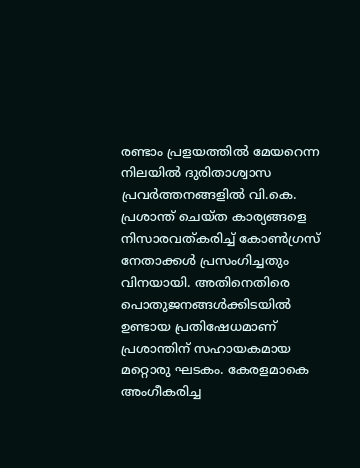രണ്ടാം പ്രളയത്തിൽ മേയറെന്ന നിലയിൽ ദുരിതാശ്വാസ പ്രവർത്തനങ്ങളിൽ വി.കെ. പ്രശാന്ത് ചെയ്ത കാര്യങ്ങളെ നിസാരവത്കരിച്ച് കോൺഗ്രസ് നേതാക്കൾ പ്രസംഗിച്ചതും വിനയായി. അതിനെതിരെ പൊതുജനങ്ങൾക്കിടയിൽ ഉണ്ടായ പ്രതിഷേധമാണ് പ്രശാന്തിന് സഹായകമായ മറ്റൊരു ഘടകം. കേരളമാകെ അംഗീകരിച്ച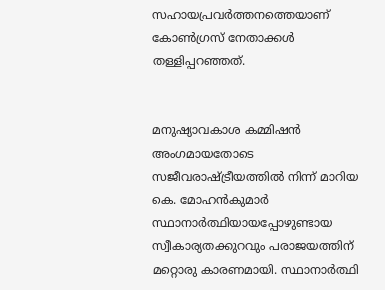സഹായപ്രവർത്തനത്തെയാണ് കോൺഗ്രസ് നേതാക്കൾ തള്ളിപ്പറഞ്ഞത്.


മനുഷ്യാവകാശ കമ്മിഷൻ അംഗമായതോടെ സജീവരാഷ്ട്രീയത്തിൽ നിന്ന് മാറിയ കെ. മോഹൻകുമാർ സ്ഥാനാർത്ഥിയായപ്പോഴുണ്ടായ സ്വീകാര്യതക്കുറവും പരാജയത്തിന് മറ്റൊരു കാരണമായി. സ്ഥാനാർത്ഥി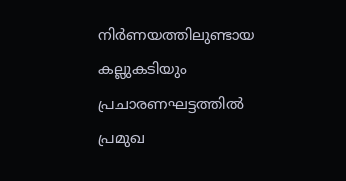നിർണയത്തിലുണ്ടായ കല്ലുകടിയും പ്രചാരണഘട്ടത്തിൽ പ്രമുഖ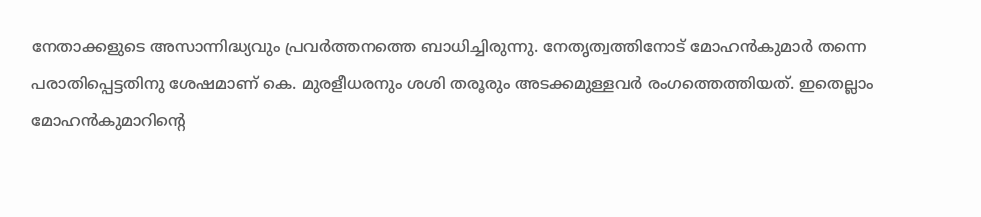നേതാക്കളുടെ അസാന്നിദ്ധ്യവും പ്രവർത്തനത്തെ ബാധിച്ചിരുന്നു. നേതൃത്വത്തിനോട് മോഹൻകുമാർ തന്നെ പരാതിപ്പെട്ടതിനു ശേഷമാണ് കെ. മുരളീധരനും ശശി തരൂരും അടക്കമുള്ളവർ രംഗത്തെത്തിയത്. ഇതെല്ലാം മോഹൻകുമാറിന്റെ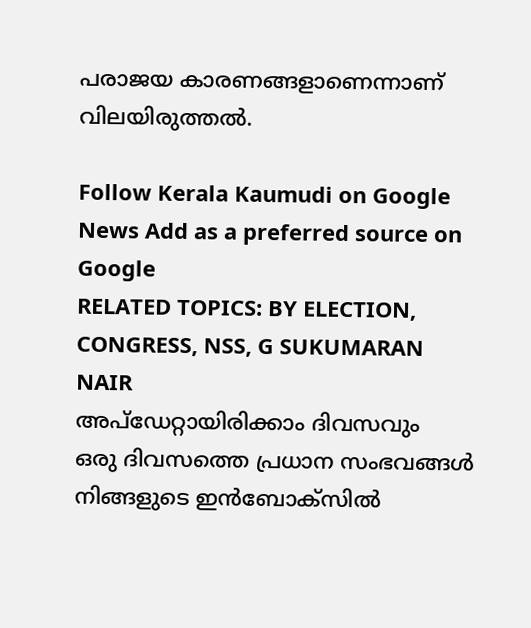പരാജയ കാരണങ്ങളാണെന്നാണ് വിലയിരുത്തൽ.

Follow Kerala Kaumudi on Google News Add as a preferred source on Google
RELATED TOPICS: BY ELECTION, CONGRESS, NSS, G SUKUMARAN NAIR
അപ്ഡേറ്റായിരിക്കാം ദിവസവും
ഒരു ദിവസത്തെ പ്രധാന സംഭവങ്ങൾ നിങ്ങളുടെ ഇൻബോക്സിൽ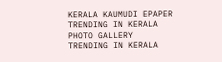KERALA KAUMUDI EPAPER
TRENDING IN KERALA
PHOTO GALLERY
TRENDING IN KERALA